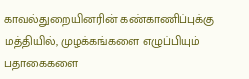காவல்துறையினரின் கண்காணிப்புக்கு மத்தியில், முழக்கங்களை எழுப்பியும் பதாகைகளை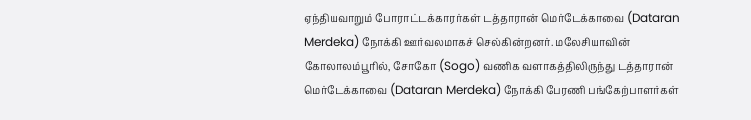ஏந்தியவாறும் போராட்டக்காரர்கள் டத்தாரான் மெர்டேக்காவை (Dataran Merdeka) நோக்கி ஊர்வலமாகச் செல்கின்றனர். மலேசியாவின் கோலாலம்பூரில், சோகோ (Sogo) வணிக வளாகத்திலிருந்து டத்தாரான் மெர்டேக்காவை (Dataran Merdeka) நோக்கி பேரணி பங்கேற்பாளர்கள்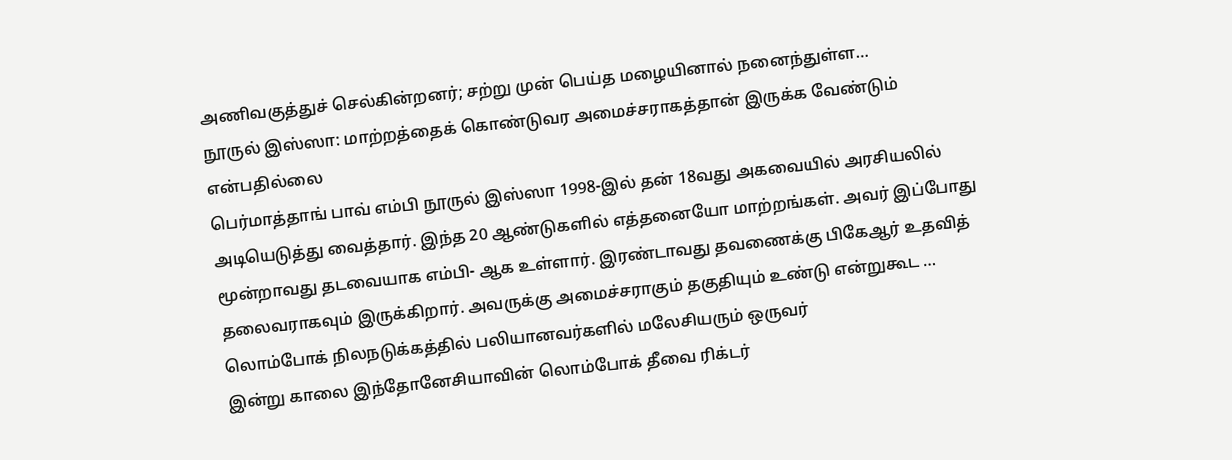அணிவகுத்துச் செல்கின்றனர்; சற்று முன் பெய்த மழையினால் நனைந்துள்ள…
நூருல் இஸ்ஸா: மாற்றத்தைக் கொண்டுவர அமைச்சராகத்தான் இருக்க வேண்டும் என்பதில்லை
பெர்மாத்தாங் பாவ் எம்பி நூருல் இஸ்ஸா 1998-இல் தன் 18வது அகவையில் அரசியலில் அடியெடுத்து வைத்தார். இந்த 20 ஆண்டுகளில் எத்தனையோ மாற்றங்கள். அவர் இப்போது மூன்றாவது தடவையாக எம்பி- ஆக உள்ளார். இரண்டாவது தவணைக்கு பிகேஆர் உதவித் தலைவராகவும் இருக்கிறார். அவருக்கு அமைச்சராகும் தகுதியும் உண்டு என்றுகூட …
லொம்போக் நிலநடுக்கத்தில் பலியானவர்களில் மலேசியரும் ஒருவர்
இன்று காலை இந்தோனேசியாவின் லொம்போக் தீவை ரிக்டர்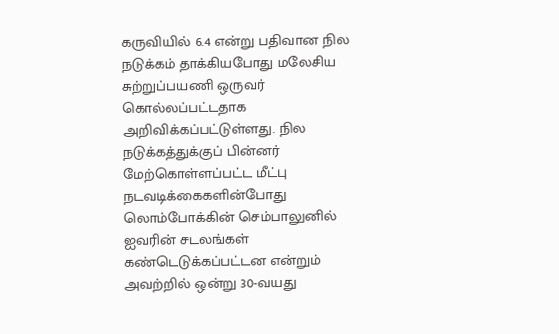கருவியில் 6.4 என்று பதிவான நில நடுக்கம் தாக்கியபோது மலேசிய சுற்றுப்பயணி ஒருவர் கொல்லப்பட்டதாக அறிவிக்கப்பட்டுள்ளது. நில நடுக்கத்துக்குப் பின்னர் மேற்கொள்ளப்பட்ட மீட்பு நடவடிக்கைகளின்போது லொம்போக்கின் செம்பாலுனில் ஐவரின் சடலங்கள் கண்டெடுக்கப்பட்டன என்றும் அவற்றில் ஒன்று 30-வயது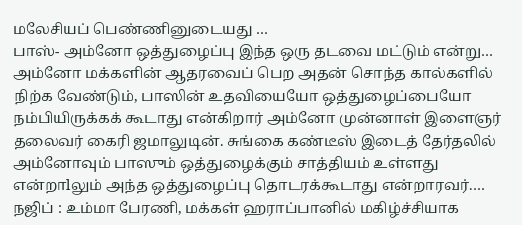மலேசியப் பெண்ணினுடையது …
பாஸ்- அம்னோ ஒத்துழைப்பு இந்த ஒரு தடவை மட்டும் என்று…
அம்னோ மக்களின் ஆதரவைப் பெற அதன் சொந்த கால்களில் நிற்க வேண்டும், பாஸின் உதவியையோ ஒத்துழைப்பையோ நம்பியிருக்கக் கூடாது என்கிறார் அம்னோ முன்னாள் இளைஞர் தலைவர் கைரி ஜமாலுடின். சுங்கை கண்டீஸ் இடைத் தேர்தலில் அம்னோவும் பாஸும் ஒத்துழைக்கும் சாத்தியம் உள்ளது என்றாlலும் அந்த ஒத்துழைப்பு தொடரக்கூடாது என்றாரவர்.…
நஜிப் : உம்மா பேரணி, மக்கள் ஹராப்பானில் மகிழ்ச்சியாக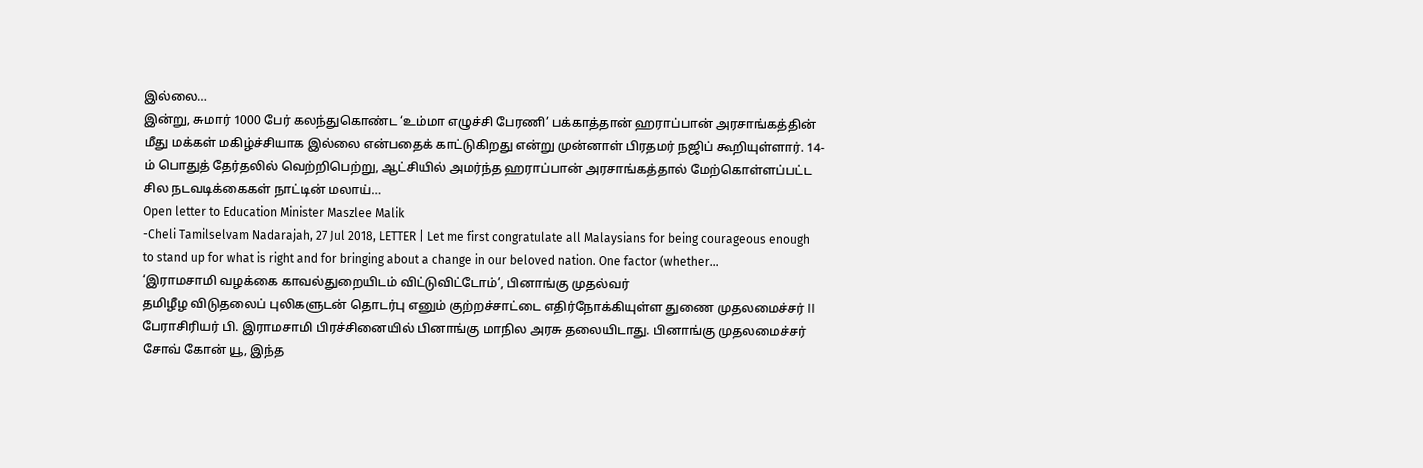இல்லை…
இன்று, சுமார் 1000 பேர் கலந்துகொண்ட ‘உம்மா எழுச்சி பேரணி’ பக்காத்தான் ஹராப்பான் அரசாங்கத்தின் மீது மக்கள் மகிழ்ச்சியாக இல்லை என்பதைக் காட்டுகிறது என்று முன்னாள் பிரதமர் நஜிப் கூறியுள்ளார். 14-ம் பொதுத் தேர்தலில் வெற்றிபெற்று, ஆட்சியில் அமர்ந்த ஹராப்பான் அரசாங்கத்தால் மேற்கொள்ளப்பட்ட சில நடவடிக்கைகள் நாட்டின் மலாய்…
Open letter to Education Minister Maszlee Malik
-Cheli Tamilselvam Nadarajah, 27 Jul 2018, LETTER | Let me first congratulate all Malaysians for being courageous enough to stand up for what is right and for bringing about a change in our beloved nation. One factor (whether…
‘இராமசாமி வழக்கை காவல்துறையிடம் விட்டுவிட்டோம்’, பினாங்கு முதல்வர்
தமிழீழ விடுதலைப் புலிகளுடன் தொடர்பு எனும் குற்றச்சாட்டை எதிர்நோக்கியுள்ள துணை முதலமைச்சர் II பேராசிரியர் பி. இராமசாமி பிரச்சினையில் பினாங்கு மாநில அரசு தலையிடாது. பினாங்கு முதலமைச்சர் சோவ் கோன் யூ, இந்த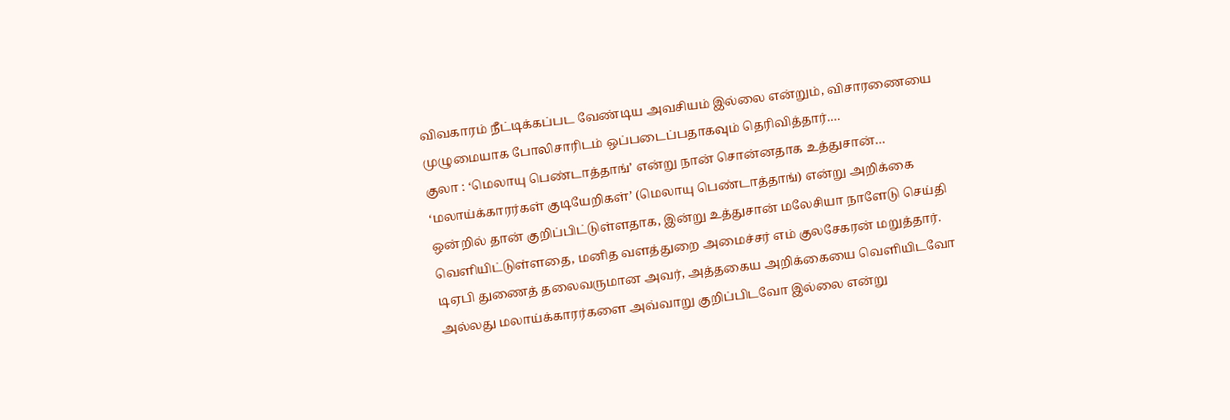விவகாரம் நீட்டிக்கப்பட வேண்டிய அவசியம் இல்லை என்றும், விசாரணையை முழுமையாக போலிசாரிடம் ஒப்படைப்பதாகவும் தெரிவித்தார்.…
குலா : ‘மெலாயு பெண்டாத்தாங்’ என்று நான் சொன்னதாக உத்துசான்…
‘மலாய்க்காரர்கள் குடியேறிகள்’ (மெலாயு பெண்டாத்தாங்) என்று அறிக்கை ஒன்றில் தான் குறிப்பிட்டுள்ளதாக, இன்று உத்துசான் மலேசியா நாளேடு செய்தி வெளியிட்டுள்ளதை, மனித வளத்துறை அமைச்சர் எம் குலசேகரன் மறுத்தார். டிஏபி துணைத் தலைவருமான அவர், அத்தகைய அறிக்கையை வெளியிடவோ அல்லது மலாய்க்காரர்களை அவ்வாறு குறிப்பிடவோ இல்லை என்று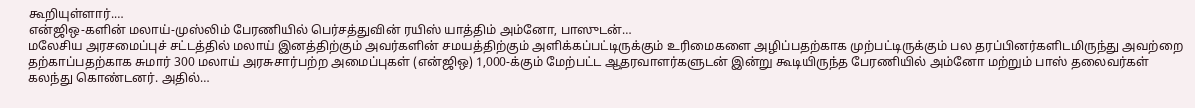கூறியுள்ளார்.…
என்ஜிஒ-களின் மலாய்-முஸ்லிம் பேரணியில் பெர்சத்துவின் ரயிஸ் யாத்திம் அம்னோ, பாஸுடன்…
மலேசிய அரசமைப்புச் சட்டத்தில் மலாய் இனத்திற்கும் அவர்களின் சமயத்திற்கும் அளிக்கப்பட்டிருக்கும் உரிமைகளை அழிப்பதற்காக முற்பட்டிருக்கும் பல தரப்பினர்களிடமிருந்து அவற்றை தற்காப்பதற்காக சுமார் 300 மலாய் அரசுசார்பற்ற அமைப்புகள் (என்ஜிஒ) 1,000-க்கும் மேற்பட்ட ஆதரவாளர்களுடன் இன்று கூடியிருந்த பேரணியில் அம்னோ மற்றும் பாஸ் தலைவர்கள் கலந்து கொண்டனர். அதில்…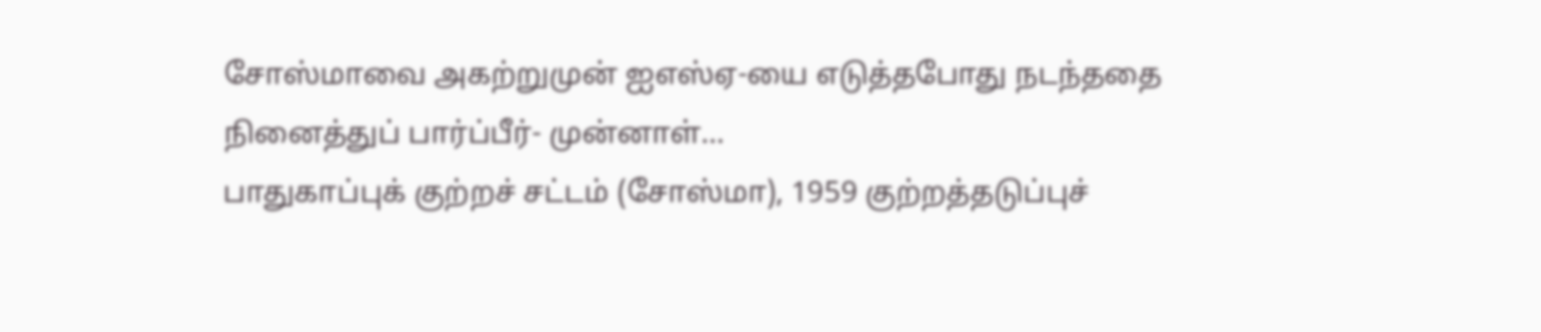சோஸ்மாவை அகற்றுமுன் ஐஎஸ்ஏ-யை எடுத்தபோது நடந்ததை நினைத்துப் பார்ப்பீர்- முன்னாள்…
பாதுகாப்புக் குற்றச் சட்டம் (சோஸ்மா), 1959 குற்றத்தடுப்புச்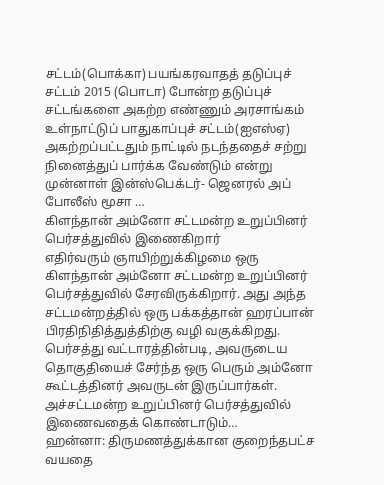சட்டம்(பொக்கா) பயங்கரவாதத் தடுப்புச் சட்டம் 2015 (பொடா) போன்ற தடுப்புச் சட்டங்களை அகற்ற எண்ணும் அரசாங்கம் உள்நாட்டுப் பாதுகாப்புச் சட்டம்(ஐஎஸ்ஏ) அகற்றப்பட்டதும் நாட்டில் நடந்ததைச் சற்று நினைத்துப் பார்க்க வேண்டும் என்று முன்னாள் இன்ஸ்பெக்டர்- ஜெனரல் அப் போலீஸ் மூசா …
கிளந்தான் அம்னோ சட்டமன்ற உறுப்பினர் பெர்சத்துவில் இணைகிறார்
எதிர்வரும் ஞாயிற்றுக்கிழமை ஒரு கிளந்தான் அம்னோ சட்டமன்ற உறுப்பினர் பெர்சத்துவில் சேரவிருக்கிறார். அது அந்த சட்டமன்றத்தில் ஒரு பக்கத்தான் ஹரப்பான் பிரதிநிதித்துத்திற்கு வழி வகுக்கிறது. பெர்சத்து வட்டாரத்தின்படி, அவருடைய தொகுதியைச் சேர்ந்த ஒரு பெரும் அம்னோ கூட்டத்தினர் அவருடன் இருப்பார்கள். அச்சட்டமன்ற உறுப்பினர் பெர்சத்துவில் இணைவதைக் கொண்டாடும்…
ஹன்னா: திருமணத்துக்கான குறைந்தபட்ச வயதை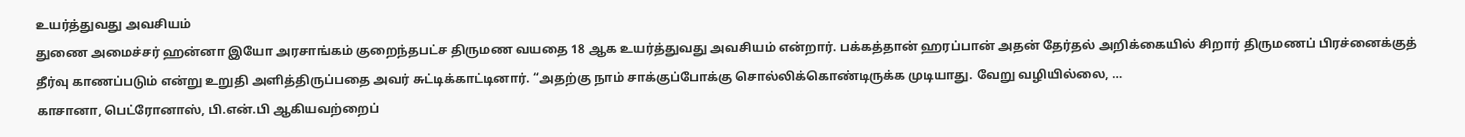உயர்த்துவது அவசியம்
துணை அமைச்சர் ஹன்னா இயோ அரசாங்கம் குறைந்தபட்ச திருமண வயதை 18 ஆக உயர்த்துவது அவசியம் என்றார். பக்கத்தான் ஹரப்பான் அதன் தேர்தல் அறிக்கையில் சிறார் திருமணப் பிரச்னைக்குத் தீர்வு காணப்படும் என்று உறுதி அளித்திருப்பதை அவர் சுட்டிக்காட்டினார். “அதற்கு நாம் சாக்குப்போக்கு சொல்லிக்கொண்டிருக்க முடியாது. வேறு வழியில்லை, …
காசானா, பெட்ரோனாஸ், பி.என்.பி ஆகியவற்றைப்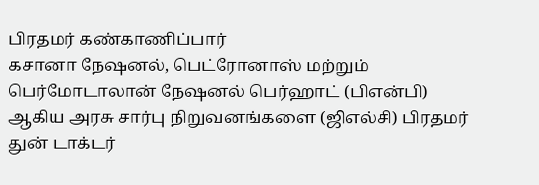பிரதமர் கண்காணிப்பார்
கசானா நேஷனல், பெட்ரோனாஸ் மற்றும் பெர்மோடாலான் நேஷனல் பெர்ஹாட் (பிஎன்பி) ஆகிய அரசு சார்பு நிறுவனங்களை (ஜிஎல்சி) பிரதமர் துன் டாக்டர்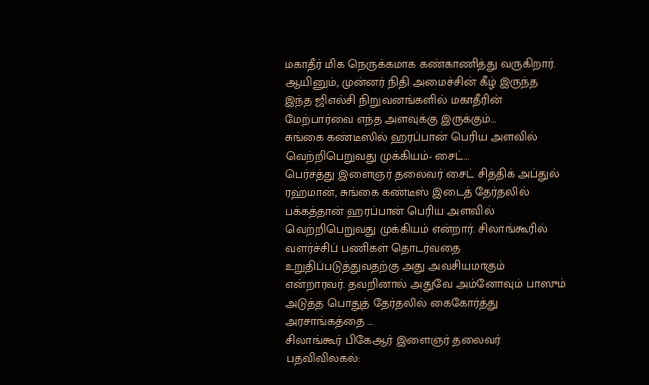மகாதீர் மிக நெருக்கமாக கண்காணித்து வருகிறார். ஆயினும், முன்னர் நிதி அமைச்சின் கீழ் இருந்த இந்த ஜிஎல்சி நிறுவனங்களில் மகாதீரின் மேற்பார்வை எந்த அளவுக்கு இருக்கும்…
சுங்கை கண்டீஸில் ஹரப்பான் பெரிய அளவில் வெற்றிபெறுவது முக்கியம்- சைட்…
பெர்சத்து இளைஞர் தலைவர் சைட் சித்திக் அப்துல் ரஹ்மான், சுங்கை கண்டீஸ் இடைத் தேர்தலில் பக்கத்தான் ஹரப்பான் பெரிய அளவில் வெற்றிபெறுவது முக்கியம் என்றார். சிலாங்கூரில் வளர்ச்சிப் பணிகள் தொடர்வதை உறுதிப்படுத்துவதற்கு அது அவசியமாகும் என்றாரவர். தவறினால் அதுவே அம்னோவும் பாஸும் அடுத்த பொதுத் தேர்தலில் கைகோர்த்து அரசாங்கத்தை …
சிலாங்கூர் பிகேஆர் இளைஞர் தலைவர் பதவிவிலகல்: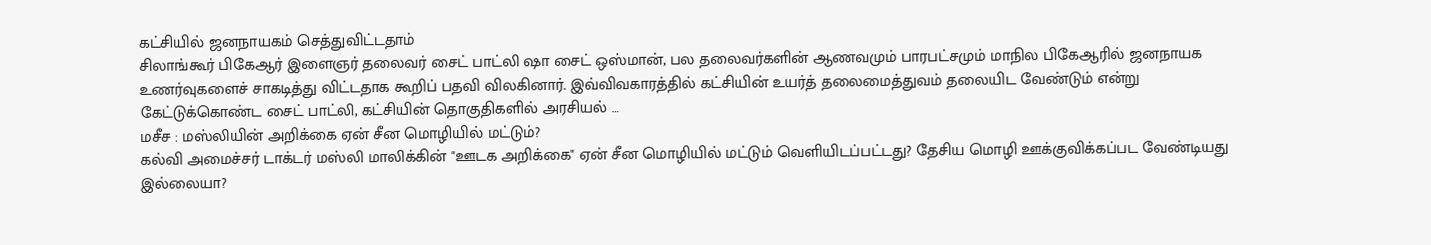கட்சியில் ஜனநாயகம் செத்துவிட்டதாம்
சிலாங்கூர் பிகேஆர் இளைஞர் தலைவர் சைட் பாட்லி ஷா சைட் ஒஸ்மான், பல தலைவர்களின் ஆணவமும் பாரபட்சமும் மாநில பிகேஆரில் ஜனநாயக உணர்வுகளைச் சாகடித்து விட்டதாக கூறிப் பதவி விலகினார். இவ்விவகாரத்தில் கட்சியின் உயர்த் தலைமைத்துவம் தலையிட வேண்டும் என்று கேட்டுக்கொண்ட சைட் பாட்லி, கட்சியின் தொகுதிகளில் அரசியல் …
மசீச : மஸ்லியின் அறிக்கை ஏன் சீன மொழியில் மட்டும்?
கல்வி அமைச்சர் டாக்டர் மஸ்லி மாலிக்கின் "ஊடக அறிக்கை" ஏன் சீன மொழியில் மட்டும் வெளியிடப்பட்டது? தேசிய மொழி ஊக்குவிக்கப்பட வேண்டியது இல்லையா?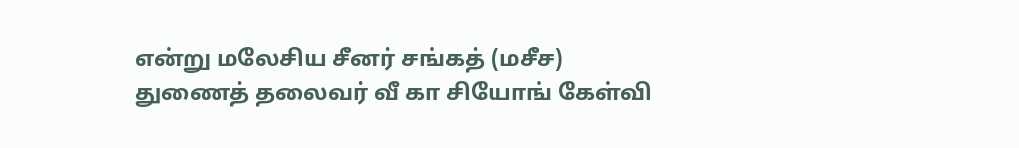என்று மலேசிய சீனர் சங்கத் (மசீச) துணைத் தலைவர் வீ கா சியோங் கேள்வி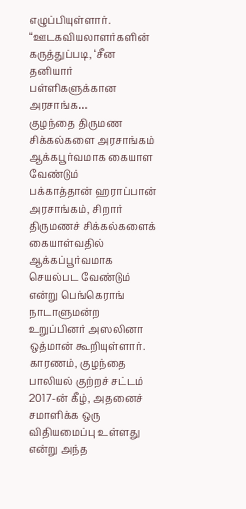எழுப்பியுள்ளார். “ஊடகவியலாளர்களின் கருத்துப்படி, ‘சீன தனியார் பள்ளிகளுக்கான அரசாங்க…
குழந்தை திருமண சிக்கல்களை அரசாங்கம் ஆக்கபூர்வமாக கையாள வேண்டும்
பக்காத்தான் ஹராப்பான் அரசாங்கம், சிறார் திருமணச் சிக்கல்களைக் கையாள்வதில் ஆக்கப்பூர்வமாக செயல்பட வேண்டும் என்று பெங்கெராங் நாடாளுமன்ற உறுப்பினர் அஸலினா ஒத்மான் கூறியுள்ளார். காரணம், குழந்தை பாலியல் குற்றச் சட்டம் 2017-ன் கீழ், அதனைச் சமாளிக்க ஒரு விதியமைப்பு உள்ளது என்று அந்த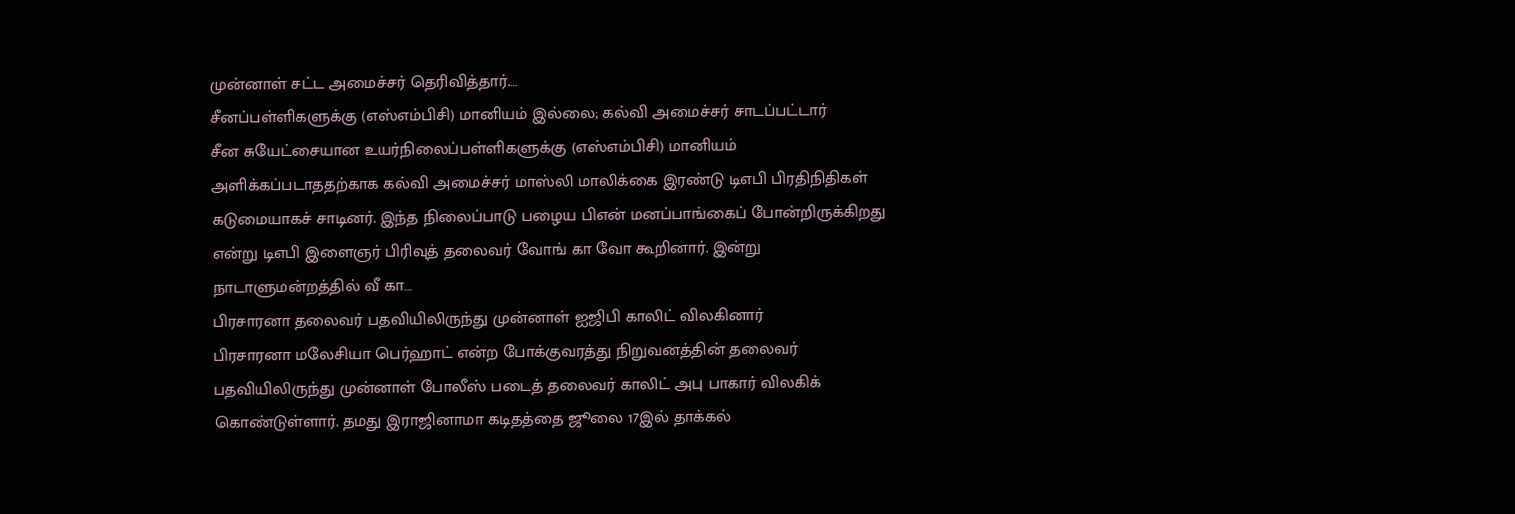முன்னாள் சட்ட அமைச்சர் தெரிவித்தார்.…
சீனப்பள்ளிகளுக்கு (எஸ்எம்பிசி) மானியம் இல்லை; கல்வி அமைச்சர் சாடப்பட்டார்
சீன சுயேட்சையான உயர்நிலைப்பள்ளிகளுக்கு (எஸ்எம்பிசி) மானியம் அளிக்கப்படாததற்காக கல்வி அமைச்சர் மாஸ்லி மாலிக்கை இரண்டு டிஎபி பிரதிநிதிகள் கடுமையாகச் சாடினர். இந்த நிலைப்பாடு பழைய பிஎன் மனப்பாங்கைப் போன்றிருக்கிறது என்று டிஎபி இளைஞர் பிரிவுத் தலைவர் வோங் கா வோ கூறினார். இன்று நாடாளுமன்றத்தில் வீ கா…
பிரசாரனா தலைவர் பதவியிலிருந்து முன்னாள் ஐஜிபி காலிட் விலகினார்
பிரசாரனா மலேசியா பெர்ஹாட் என்ற போக்குவரத்து நிறுவனத்தின் தலைவர் பதவியிலிருந்து முன்னாள் போலீஸ் படைத் தலைவர் காலிட் அபு பாகார் விலகிக் கொண்டுள்ளார். தமது இராஜினாமா கடிதத்தை ஜூலை 17இல் தாக்கல்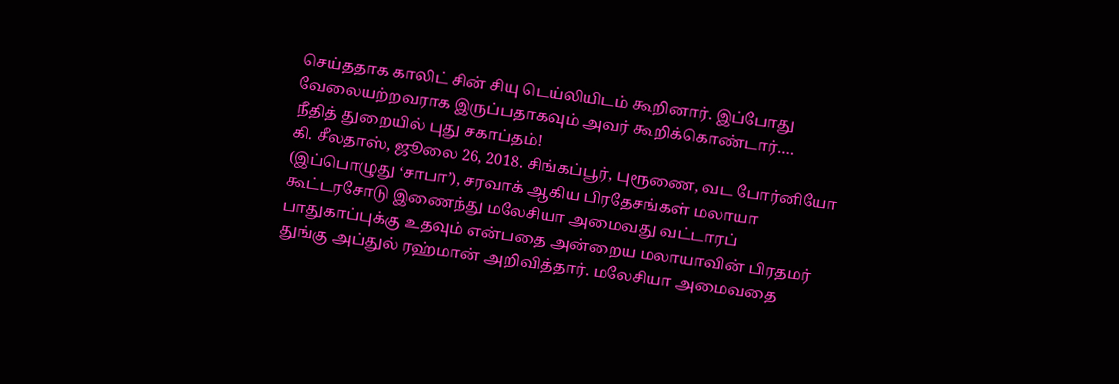செய்ததாக காலிட் சின் சியு டெய்லியிடம் கூறினார். இப்போது வேலையற்றவராக இருப்பதாகவும் அவர் கூறிக்கொண்டார்.…
நீதித் துறையில் புது சகாப்தம்!
கி. சீலதாஸ், ஜூலை 26, 2018. சிங்கப்பூர், புரூணை, வட போர்னியோ (இப்பொழுது ‘சாபா’), சரவாக் ஆகிய பிரதேசங்கள் மலாயா கூட்டரசோடு இணைந்து மலேசியா அமைவது வட்டாரப் பாதுகாப்புக்கு உதவும் என்பதை அன்றைய மலாயாவின் பிரதமர் துங்கு அப்துல் ரஹ்மான் அறிவித்தார். மலேசியா அமைவதை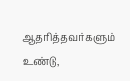ஆதரித்தவர்களும் உண்டு,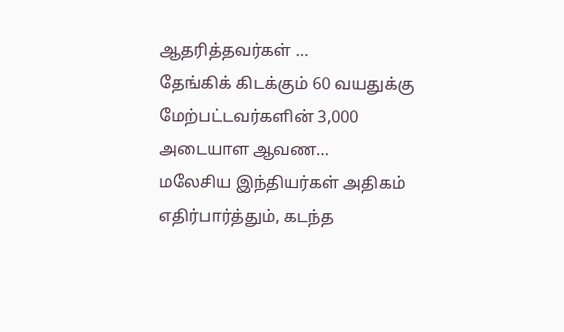ஆதரித்தவர்கள் …
தேங்கிக் கிடக்கும் 60 வயதுக்கு மேற்பட்டவர்களின் 3,000 அடையாள ஆவண…
மலேசிய இந்தியர்கள் அதிகம் எதிர்பார்த்தும், கடந்த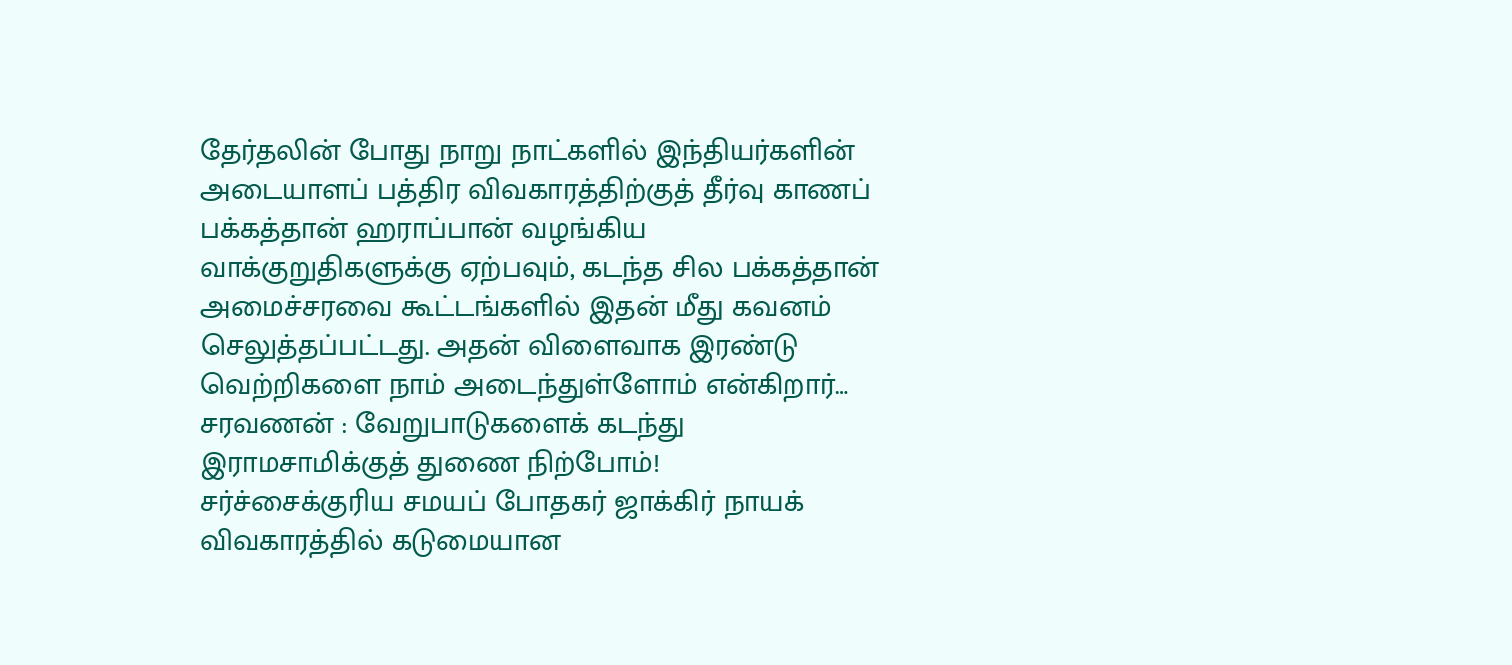தேர்தலின் போது நாறு நாட்களில் இந்தியர்களின் அடையாளப் பத்திர விவகாரத்திற்குத் தீர்வு காணப் பக்கத்தான் ஹராப்பான் வழங்கிய வாக்குறுதிகளுக்கு ஏற்பவும், கடந்த சில பக்கத்தான் அமைச்சரவை கூட்டங்களில் இதன் மீது கவனம் செலுத்தப்பட்டது. அதன் விளைவாக இரண்டு வெற்றிகளை நாம் அடைந்துள்ளோம் என்கிறார்…
சரவணன் : வேறுபாடுகளைக் கடந்து இராமசாமிக்குத் துணை நிற்போம்!
சர்ச்சைக்குரிய சமயப் போதகர் ஜாக்கிர் நாயக் விவகாரத்தில் கடுமையான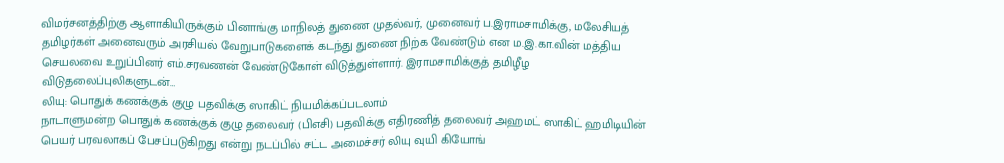விமர்சனத்திற்கு ஆளாகியிருக்கும் பினாங்கு மாநிலத் துணை முதல்வர், முனைவர் ப.இராமசாமிக்கு, மலேசியத் தமிழர்கள் அனைவரும் அரசியல் வேறுபாடுகளைக் கடந்து துணை நிற்க வேண்டும் என ம.இ.கா.வின் மத்திய செயலவை உறுப்பினர் எம்.சரவணன் வேண்டுகோள் விடுத்துள்ளார். இராமசாமிக்குத் தமிழீழ விடுதலைப்புலிகளுடன்…
லியு: பொதுக் கணக்குக் குழு பதவிக்கு ஸாகிட் நியமிக்கப்படலாம்
நாடாளுமன்ற பொதுக் கணக்குக் குழு தலைவர் (பிஎசி) பதவிக்கு எதிரணித் தலைவர் அஹமட் ஸாகிட் ஹமிடியின் பெயர் பரவலாகப் பேசப்படுகிறது என்று நடப்பில் சட்ட அமைச்சர் லியு வுயி கியோங்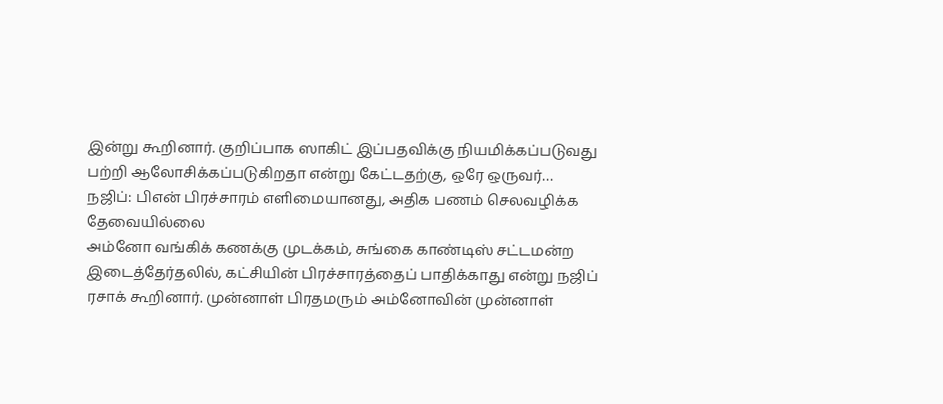இன்று கூறினார். குறிப்பாக ஸாகிட் இப்பதவிக்கு நியமிக்கப்படுவது பற்றி ஆலோசிக்கப்படுகிறதா என்று கேட்டதற்கு, ஒரே ஒருவர்…
நஜிப்: பிஎன் பிரச்சாரம் எளிமையானது, அதிக பணம் செலவழிக்க தேவையில்லை
அம்னோ வங்கிக் கணக்கு முடக்கம், சுங்கை காண்டிஸ் சட்டமன்ற இடைத்தேர்தலில், கட்சியின் பிரச்சாரத்தைப் பாதிக்காது என்று நஜிப் ரசாக் கூறினார். முன்னாள் பிரதமரும் அம்னோவின் முன்னாள்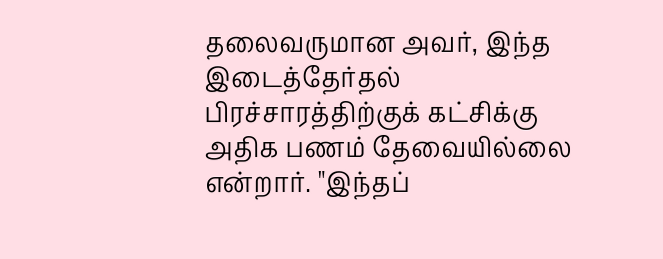தலைவருமான அவர், இந்த இடைத்தேர்தல் பிரச்சாரத்திற்குக் கட்சிக்கு அதிக பணம் தேவையில்லை என்றார். "இந்தப்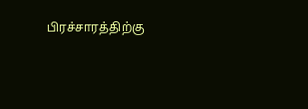பிரச்சாரத்திற்கு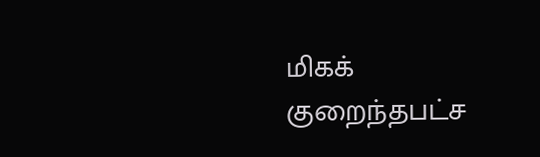மிகக் குறைந்தபட்ச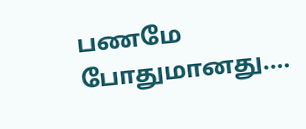பணமே போதுமானது.…